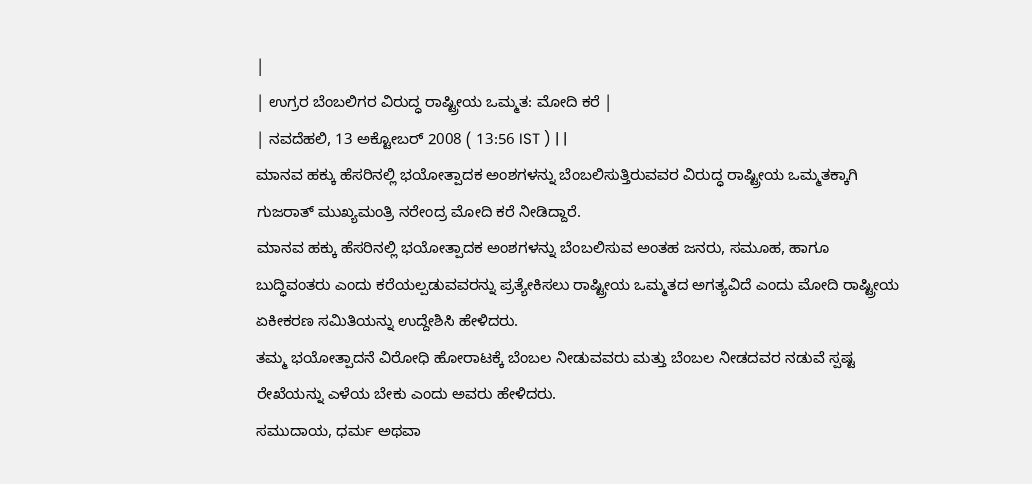|
| ಉಗ್ರರ ಬೆಂಬಲಿಗರ ವಿರುದ್ಧ ರಾಷ್ಟ್ರೀಯ ಒಮ್ಮತ: ಮೋದಿ ಕರೆ |
| ನವದೆಹಲಿ, 13 ಅಕ್ಟೋಬರ್ 2008 ( 13:56 IST ) | |
ಮಾನವ ಹಕ್ಕು ಹೆಸರಿನಲ್ಲಿ ಭಯೋತ್ಪಾದಕ ಅಂಶಗಳನ್ನು ಬೆಂಬಲಿಸುತ್ತಿರುವವರ ವಿರುದ್ಧ ರಾಷ್ಟ್ರೀಯ ಒಮ್ಮತಕ್ಕಾಗಿ ಗುಜರಾತ್ ಮುಖ್ಯಮಂತ್ರಿ ನರೇಂದ್ರ ಮೋದಿ ಕರೆ ನೀಡಿದ್ದಾರೆ.
ಮಾನವ ಹಕ್ಕು ಹೆಸರಿನಲ್ಲಿ ಭಯೋತ್ಪಾದಕ ಅಂಶಗಳನ್ನು ಬೆಂಬಲಿಸುವ ಅಂತಹ ಜನರು, ಸಮೂಹ, ಹಾಗೂ ಬುದ್ಧಿವಂತರು ಎಂದು ಕರೆಯಲ್ಪಡುವವರನ್ನು ಪ್ರತ್ಯೇಕಿಸಲು ರಾಷ್ಟ್ರೀಯ ಒಮ್ಮತದ ಅಗತ್ಯವಿದೆ ಎಂದು ಮೋದಿ ರಾಷ್ಟ್ರೀಯ ಏಕೀಕರಣ ಸಮಿತಿಯನ್ನು ಉದ್ದೇಶಿಸಿ ಹೇಳಿದರು.
ತಮ್ಮ ಭಯೋತ್ಪಾದನೆ ವಿರೋಧಿ ಹೋರಾಟಕ್ಕೆ ಬೆಂಬಲ ನೀಡುವವರು ಮತ್ತು ಬೆಂಬಲ ನೀಡದವರ ನಡುವೆ ಸ್ಪಷ್ಟ ರೇಖೆಯನ್ನು ಎಳೆಯ ಬೇಕು ಎಂದು ಅವರು ಹೇಳಿದರು.
ಸಮುದಾಯ, ಧರ್ಮ ಅಥವಾ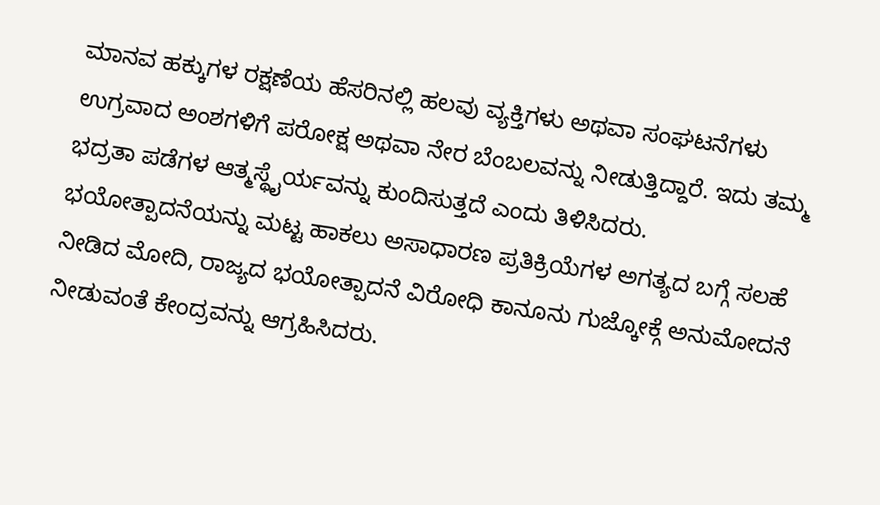ಮಾನವ ಹಕ್ಕುಗಳ ರಕ್ಷಣೆಯ ಹೆಸರಿನಲ್ಲಿ ಹಲವು ವ್ಯಕ್ತಿಗಳು ಅಥವಾ ಸಂಘಟನೆಗಳು ಉಗ್ರವಾದ ಅಂಶಗಳಿಗೆ ಪರೋಕ್ಷ ಅಥವಾ ನೇರ ಬೆಂಬಲವನ್ನು ನೀಡುತ್ತಿದ್ದಾರೆ. ಇದು ತಮ್ಮ ಭದ್ರತಾ ಪಡೆಗಳ ಆತ್ಮಸ್ಥೈರ್ಯವನ್ನು ಕುಂದಿಸುತ್ತದೆ ಎಂದು ತಿಳಿಸಿದರು.
ಭಯೋತ್ಪಾದನೆಯನ್ನು ಮಟ್ಟ ಹಾಕಲು ಅಸಾಧಾರಣ ಪ್ರತಿಕ್ರಿಯೆಗಳ ಅಗತ್ಯದ ಬಗ್ಗೆ ಸಲಹೆ ನೀಡಿದ ಮೋದಿ, ರಾಜ್ಯದ ಭಯೋತ್ಪಾದನೆ ವಿರೋಧಿ ಕಾನೂನು ಗುಜ್ಕೋಕ್ಗೆ ಅನುಮೋದನೆ ನೀಡುವಂತೆ ಕೇಂದ್ರವನ್ನು ಆಗ್ರಹಿಸಿದರು.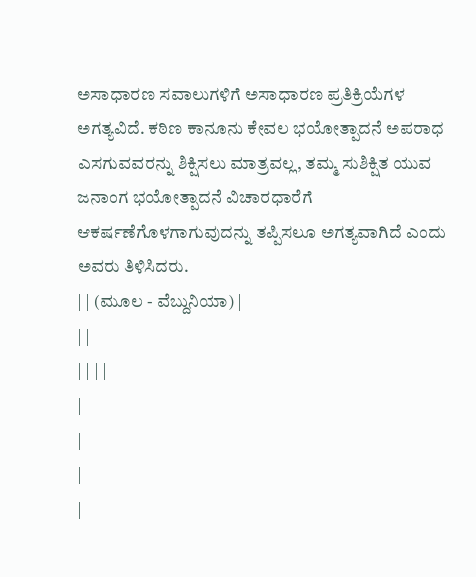ಅಸಾಧಾರಣ ಸವಾಲುಗಳಿಗೆ ಅಸಾಧಾರಣ ಪ್ರತಿಕ್ರಿಯೆಗಳ ಅಗತ್ಯವಿದೆ. ಕಠಿಣ ಕಾನೂನು ಕೇವಲ ಭಯೋತ್ಪಾದನೆ ಅಪರಾಧ ಎಸಗುವವರನ್ನು ಶಿಕ್ಷಿಸಲು ಮಾತ್ರವಲ್ಲ, ತಮ್ಮ ಸುಶಿಕ್ಷಿತ ಯುವ ಜನಾಂಗ ಭಯೋತ್ಪಾದನೆ ವಿಚಾರಧಾರೆಗೆ ಆಕರ್ಷಣೆಗೊಳಗಾಗುವುದನ್ನು ತಪ್ಪಿಸಲೂ ಅಗತ್ಯವಾಗಿದೆ ಎಂದು ಅವರು ತಿಳಿಸಿದರು.
| | (ಮೂಲ - ವೆಬ್ದುನಿಯಾ) |
| |
| | | |
|
|
|
|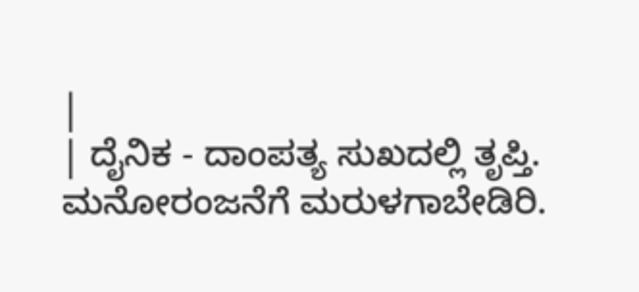|
| ದೈನಿಕ - ದಾಂಪತ್ಯ ಸುಖದಲ್ಲಿ ತೃಪ್ತಿ. ಮನೋರಂಜನೆಗೆ ಮರುಳಗಾಬೇಡಿರಿ.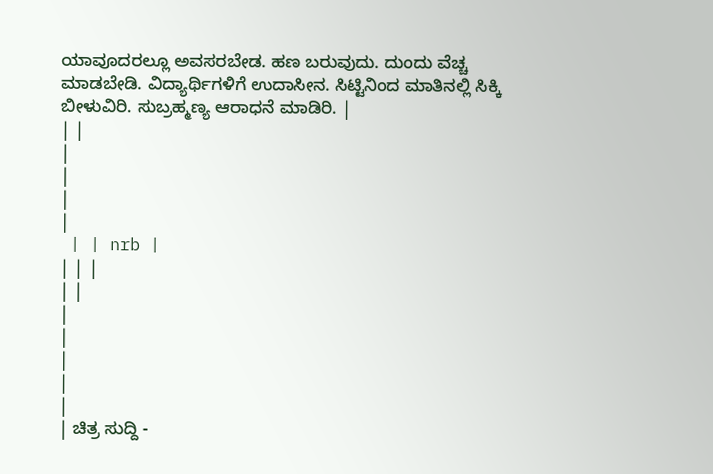ಯಾವೂದರಲ್ಲೂ ಅವಸರಬೇಡ. ಹಣ ಬರುವುದು. ದುಂದು ವೆಚ್ಚ ಮಾಡಬೇಡಿ. ವಿದ್ಯಾರ್ಥಿಗಳಿಗೆ ಉದಾಸೀನ. ಸಿಟ್ಟಿನಿಂದ ಮಾತಿನಲ್ಲಿ ಸಿಕ್ಕಿ ಬೀಳುವಿರಿ. ಸುಬ್ರಹ್ಮಣ್ಯ ಆರಾಧನೆ ಮಾಡಿರಿ. |
| |
|
|
|
|
 | | nrb |
| | |
| |
|
|
|
|
|
| ಚಿತ್ರ ಸುದ್ದಿ -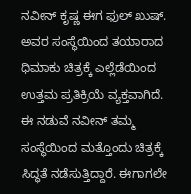ನವೀನ್ ಕೃಷ್ಣ ಈಗ ಫುಲ್ ಖುಷ್. ಅವರ ಸಂಸ್ಥೆಯಿಂದ ತಯಾರಾದ ಧಿಮಾಕು ಚಿತ್ರಕ್ಕೆ ಎಲ್ಲೆಡೆಯಿಂದ ಉತ್ತಮ ಪ್ರತಿಕ್ರಿಯೆ ವ್ಯಕ್ತವಾಗಿದೆ. ಈ ನಡುವೆ ನವೀನ್ ತಮ್ಮ ಸಂಸ್ಥೆಯಿಂದ ಮತ್ತೊಂದು ಚಿತ್ರಕ್ಕೆ ಸಿದ್ಧತೆ ನಡೆಸುತ್ತಿದ್ದಾರೆ. ಈಗಾಗಲೇ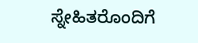ಸ್ನೇಹಿತರೊಂದಿಗೆ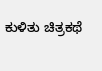ಕುಳಿತು ಚಿತ್ರಕಥೆ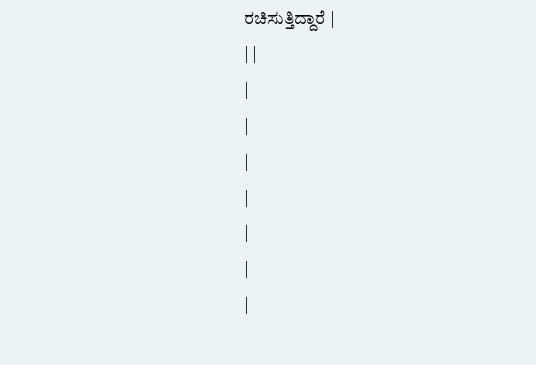ರಚಿಸುತ್ತಿದ್ದಾರೆ |
| |
|
|
|
|
|
|
|